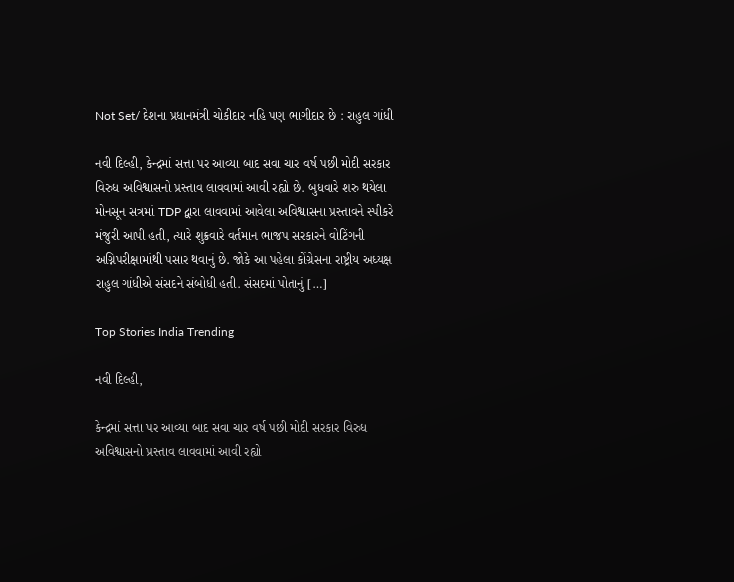Not Set/ દેશના પ્રધાનમંત્રી ચોકીદાર નહિ પણ ભાગીદાર છે : રાહુલ ગાંધી

નવી દિલ્હી, કેન્દ્રમાં સત્તા પર આવ્યા બાદ સવા ચાર વર્ષ પછી મોદી સરકાર વિરુધ અવિશ્વાસનો પ્રસ્તાવ લાવવામાં આવી રહ્યો છે. બુધવારે શરુ થયેલા મોનસૂન સત્રમાં TDP દ્વારા લાવવામાં આવેલા અવિશ્વાસના પ્રસ્તાવને સ્પીકરે મંજુરી આપી હતી, ત્યારે શુક્રવારે વર્તમાન ભાજપ સરકારને વોટિંગની અગ્નિપરીક્ષામાંથી પસાર થવાનું છે. જોકે આ પહેલા કોંગ્રેસના રાષ્ટ્રીય અધ્યક્ષ રાહુલ ગાંધીએ સંસદને સંબોધી હતી. સંસદમાં પોતાનું […]

Top Stories India Trending

નવી દિલ્હી,

કેન્દ્રમાં સત્તા પર આવ્યા બાદ સવા ચાર વર્ષ પછી મોદી સરકાર વિરુધ અવિશ્વાસનો પ્રસ્તાવ લાવવામાં આવી રહ્યો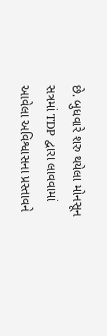છે. બુધવારે શરુ થયેલા મોનસૂન સત્રમાં TDP દ્વારા લાવવામાં આવેલા અવિશ્વાસના પ્રસ્તાવને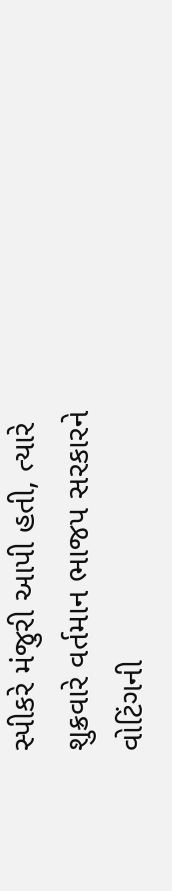સ્પીકરે મંજુરી આપી હતી, ત્યારે શુક્રવારે વર્તમાન ભાજપ સરકારને વોટિંગની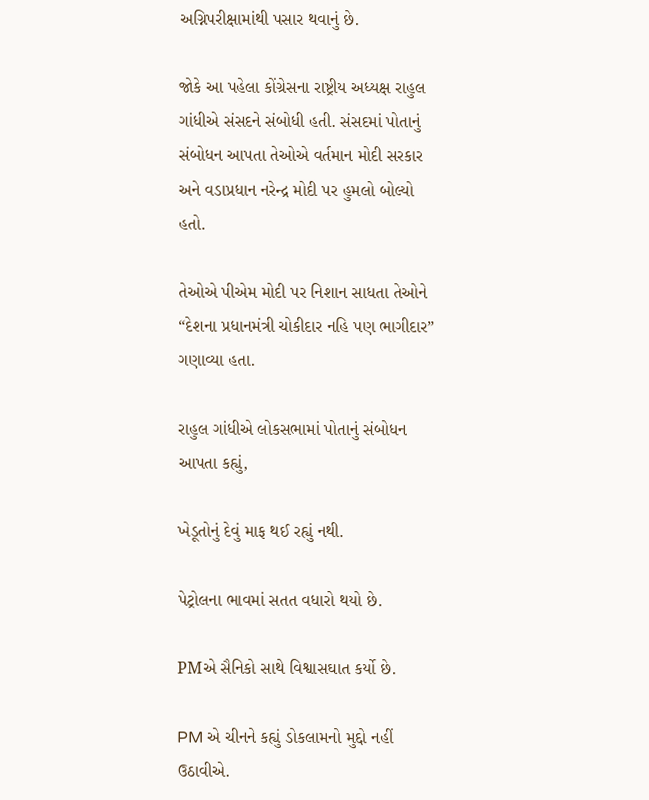અગ્નિપરીક્ષામાંથી પસાર થવાનું છે.

જોકે આ પહેલા કોંગ્રેસના રાષ્ટ્રીય અધ્યક્ષ રાહુલ ગાંધીએ સંસદને સંબોધી હતી. સંસદમાં પોતાનું સંબોધન આપતા તેઓએ વર્તમાન મોદી સરકાર અને વડાપ્રધાન નરેન્દ્ર મોદી પર હુમલો બોલ્યો હતો.

તેઓએ પીએમ મોદી પર નિશાન સાધતા તેઓને “દેશના પ્રધાનમંત્રી ચોકીદાર નહિ પણ ભાગીદાર” ગણાવ્યા હતા.

રાહુલ ગાંધીએ લોકસભામાં પોતાનું સંબોધન આપતા કહ્યું,

ખેડૂતોનું દેવું માફ થઈ રહ્યું નથી.

પેટ્રોલના ભાવમાં સતત વધારો થયો છે.

PMએ સૈનિકો સાથે વિશ્વાસઘાત કર્યો છે.

PM એ ચીનને કહ્યું ડોકલામનો મુદ્દો નહીં ઉઠાવીએ.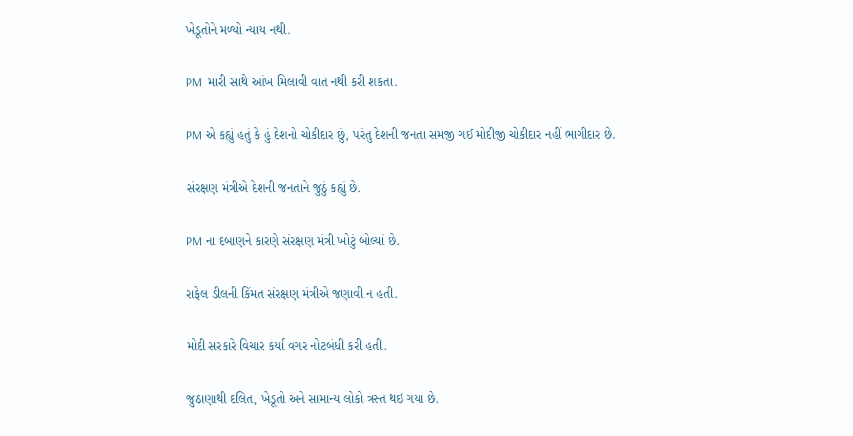ખેડૂતોને મળ્યો ન્યાય નથી.

PM  મારી સાથે આંખ મિલાવી વાત નથી કરી શકતા.

PM એ કહ્યું હતું કે હું દેશનો ચોકીદાર છું, પરંતુ દેશની જનતા સમજી ગઈ મોદીજી ચોકીદાર નહીં ભાગીદાર છે.

સંરક્ષણ મંત્રીએ દેશની જનતાને જુઠું કહ્યું છે.

PM ના દબાણને કારણે સંરક્ષણ મંત્રી ખોટું બોલ્યાં છે.

રાફેલ ડીલની કિંમત સંરક્ષણ મંત્રીએ જણાવી ન હતી.

મોદી સરકારે વિચાર કર્યા વગર નોટબંધી કરી હતી.

જુઠાણાથી દલિત, ખેડૂતો અને સામાન્ય લોકો ત્રસ્ત થઇ ગયા છે.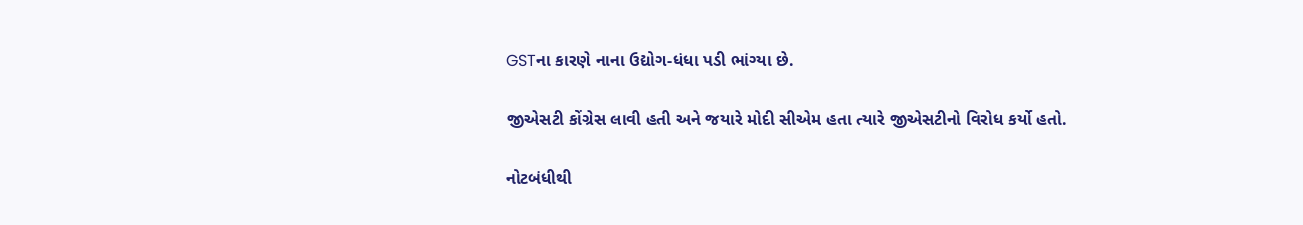GSTના કારણે નાના ઉદ્યોગ-ધંધા પડી ભાંગ્યા છે.

જીએસટી કોંગ્રેસ લાવી હતી અને જયારે મોદી સીએમ હતા ત્યારે જીએસટીનો વિરોધ કર્યો હતો.

નોટબંધીથી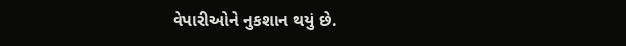વેપારીઓને નુકશાન થયું છે.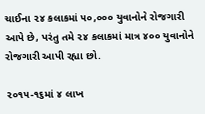ચાઈના ૨૪ કલાકમાં ૫૦,૦૦૦ યુવાનોને રોજગારી આપે છે, પરંતુ તમે ૨૪ કલાકમાં માત્ર ૪૦૦ યુવાનોને રોજગારી આપી રહ્યા છો.

૨૦૧૫-૧૬માં ૪ લાખ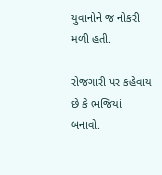યુવાનોને જ નોકરી મળી હતી.

રોજગારી પર કહેવાય છે કે ભજિયાં બનાવો.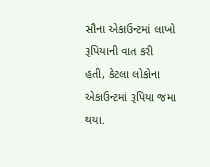સૌના એકાઉન્ટમાં લાખો રૂપિયાની વાત કરી હતી, કેટલા લોકોના એકાઉન્ટમાં રૂપિયા જમા થયા.